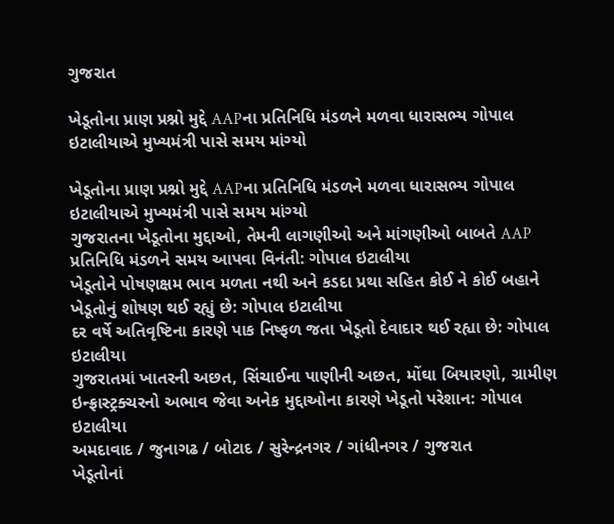ગુજરાત

ખેડૂતોના પ્રાણ પ્રશ્નો મુદ્દે AAPના પ્રતિનિધિ મંડળને મળવા ધારાસભ્ય ગોપાલ ઇટાલીયાએ મુખ્યમંત્રી પાસે સમય માંગ્યો

ખેડૂતોના પ્રાણ પ્રશ્નો મુદ્દે AAPના પ્રતિનિધિ મંડળને મળવા ધારાસભ્ય ગોપાલ ઇટાલીયાએ મુખ્યમંત્રી પાસે સમય માંગ્યો
ગુજરાતના ખેડૂતોના મુદ્દાઓ, તેમની લાગણીઓ અને માંગણીઓ બાબતે AAP  પ્રતિનિધિ મંડળને સમય આપવા વિનંતી: ગોપાલ ઇટાલીયા
ખેડૂતોને પોષણક્ષમ ભાવ મળતા નથી અને કડદા પ્રથા સહિત કોઈ ને કોઈ બહાને ખેડૂતોનું શોષણ થઈ રહ્યું છે: ગોપાલ ઇટાલીયા
દર વર્ષે અતિવૃષ્ટિના કારણે પાક નિષ્ફળ જતા ખેડૂતો દેવાદાર થઈ રહ્યા છે: ગોપાલ ઇટાલીયા
ગુજરાતમાં ખાતરની અછત, સિંચાઈના પાણીની અછત, મોંઘા બિયારણો, ગ્રામીણ ઇન્ફ્રાસ્ટ્રક્ચરનો અભાવ જેવા અનેક મુદ્દાઓના કારણે ખેડૂતો પરેશાન: ગોપાલ ઇટાલીયા
અમદાવાદ / જુનાગઢ / બોટાદ / સુરેન્દ્રનગર / ગાંધીનગર / ગુજરાત
ખેડૂતોનાં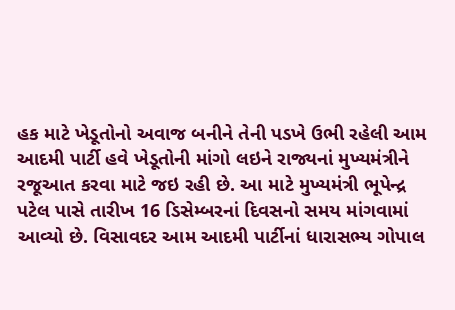હક માટે ખેડૂતોનો અવાજ બનીને તેની પડખે ઉભી રહેલી આમ આદમી પાર્ટી હવે ખેડૂતોની માંગો લઇને રાજ્યનાં મુખ્યમંત્રીને રજૂઆત કરવા માટે જઇ રહી છે. આ માટે મુખ્યમંત્રી ભૂપેન્દ્ર પટેલ પાસે તારીખ 16 ડિસેમ્બરનાં દિવસનો સમય માંગવામાં આવ્યો છે. વિસાવદર આમ આદમી પાર્ટીનાં ધારાસભ્ય ગોપાલ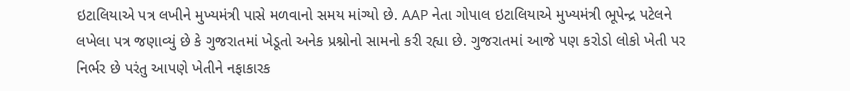ઇટાલિયાએ પત્ર લખીને મુખ્યમંત્રી પાસે મળવાનો સમય માંગ્યો છે. AAP નેતા ગોપાલ ઇટાલિયાએ મુખ્યમંત્રી ભૂપેન્દ્ર પટેલને લખેલા પત્ર જણાવ્યું છે કે ગુજરાતમાં ખેડૂતો અનેક પ્રશ્નોનો સામનો કરી રહ્યા છે. ગુજરાતમાં આજે પણ કરોડો લોકો ખેતી પર નિર્ભર છે પરંતુ આપણે ખેતીને નફાકારક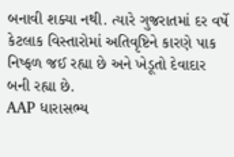બનાવી શક્યા નથી. ત્યારે ગુજરાતમાં દર વર્ષે કેટલાક વિસ્તારોમાં અતિવૃષ્ટિને કારણે પાક નિષ્ફળ જઈ રહ્યા છે અને ખેડૂતો દેવાદાર બની રહ્યા છે.
AAP ધારાસભ્ય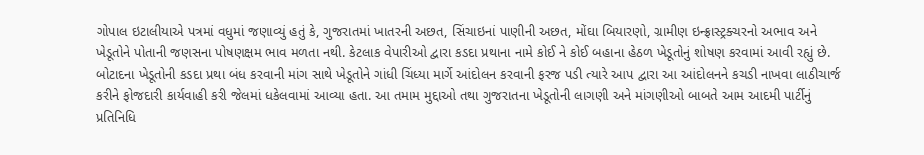ગોપાલ ઇટાલીયાએ પત્રમાં વધુમાં જણાવ્યું હતું કે, ગુજરાતમાં ખાતરની અછત, સિંચાઇનાં પાણીની અછત, મોંઘા બિયારણો, ગ્રામીણ ઇન્ફ્રાસ્ટ્રક્ચરનો અભાવ અને ખેડૂતોને પોતાની જણસના પોષણક્ષમ ભાવ મળતા નથી. કેટલાક વેપારીઓ દ્વારા કડદા પ્રથાના નામે કોઈ ને કોઈ બહાના હેઠળ ખેડૂતોનું શોષણ કરવામાં આવી રહ્યું છે. બોટાદના ખેડૂતોની કડદા પ્રથા બંધ કરવાની માંગ સાથે ખેડૂતોને ગાંધી ચિંધ્યા માર્ગે આંદોલન કરવાની ફરજ પડી ત્યારે આપ દ્વારા આ આંદોલનને કચડી નાખવા લાઠીચાર્જ કરીને ફોજદારી કાર્યવાહી કરી જેલમાં ધકેલવામાં આવ્યા હતા. આ તમામ મુદ્દાઓ તથા ગુજરાતના ખેડૂતોની લાગણી અને માંગણીઓ બાબતે આમ આદમી પાર્ટીનું પ્રતિનિધિ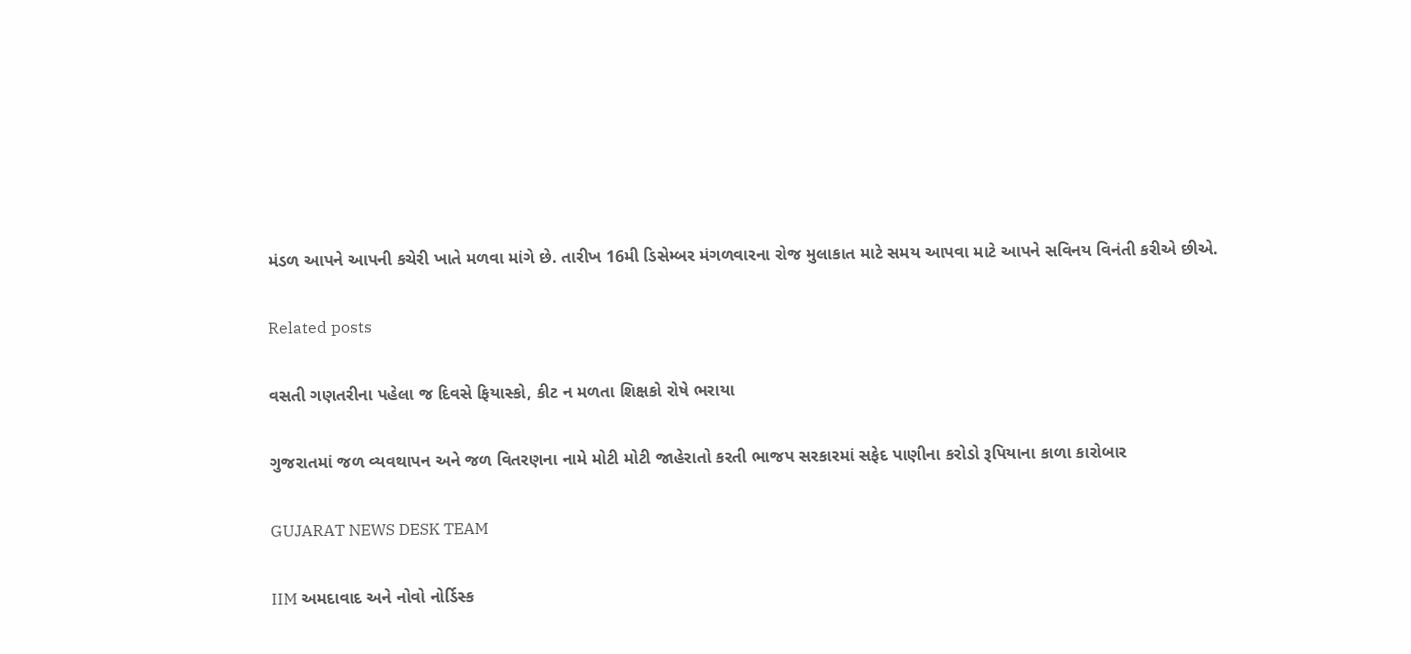મંડળ આપને આપની કચેરી ખાતે મળવા માંગે છે. તારીખ 16મી ડિસેમ્બર મંગળવારના રોજ મુલાકાત માટે સમય આપવા માટે આપને સવિનય વિનંતી કરીએ છીએ.

Related posts

વસતી ગણતરીના પહેલા જ દિવસે ફિયાસ્કો, કીટ ન મળતા શિક્ષકો રોષે ભરાયા

ગુજરાતમાં જળ વ્યવથાપન અને જળ વિતરણના નામે મોટી મોટી જાહેરાતો કરતી ભાજપ સરકારમાં સફેદ પાણીના કરોડો રૂપિયાના કાળા કારોબાર

GUJARAT NEWS DESK TEAM

IIM અમદાવાદ અને નોવો નોર્ડિસ્ક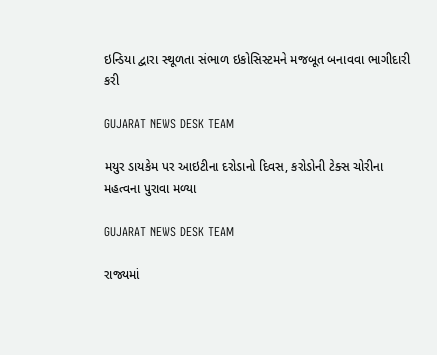ઇન્ડિયા દ્વારા સ્થૂળતા સંભાળ ઇકોસિસ્ટમને મજબૂત બનાવવા ભાગીદારી કરી

GUJARAT NEWS DESK TEAM

મયુર ડાયકેમ પર આઇટીના દરોડાનો દિવસ, કરોડોની ટેક્સ ચોરીના મહત્વના પુરાવા મળ્યા

GUJARAT NEWS DESK TEAM

રાજ્યમાં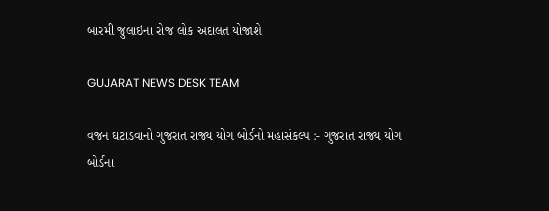બારમી જુલાઇના રોજ લોક અદાલત યોજાશે

GUJARAT NEWS DESK TEAM

વજન ઘટાડવાનો ગુજરાત રાજ્ય યોગ બોર્ડનો મહાસંકલ્પ :- ગુજરાત રાજ્ય યોગ બોર્ડના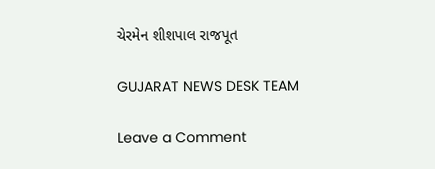ચેરમેન શીશપાલ રાજપૂત

GUJARAT NEWS DESK TEAM

Leave a Comment